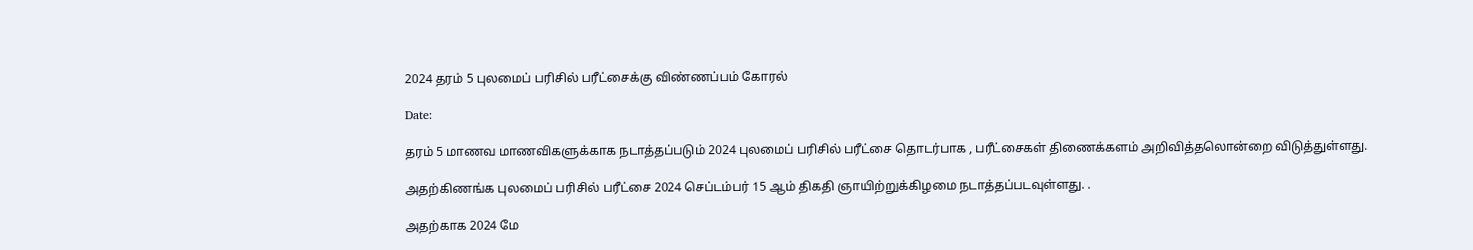2024 தரம் 5 புலமைப் பரிசில் பரீட்சைக்கு விண்ணப்பம் கோரல்

Date:

தரம் 5 மாணவ மாணவிகளுக்காக நடாத்தப்படும் 2024 புலமைப் பரிசில் பரீட்சை தொடர்பாக , பரீட்சைகள் திணைக்களம் அறிவித்தலொன்றை விடுத்துள்ளது.

அதற்கிணங்க புலமைப் பரிசில் பரீட்சை 2024 செப்டம்பர் 15 ஆம் திகதி ஞாயிற்றுக்கிழமை நடாத்தப்படவுள்ளது. .

அதற்காக 2024 மே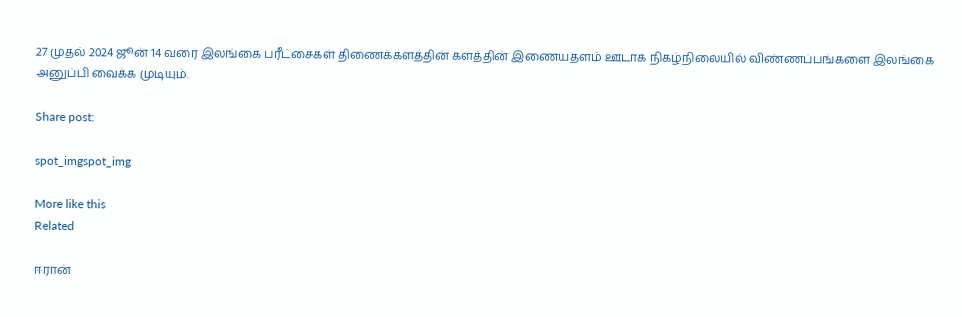27 முதல் 2024 ஜூன் 14 வரை இலங்கை பரீட்சைகள் திணைக்களத்தின் களத்தின் இணையதளம் ஊடாக நிகழ்நிலையில் விண்ணப்பங்களை இலங்கை அனுப்பி வைக்க முடியும்.

Share post:

spot_imgspot_img

More like this
Related

ஈரான்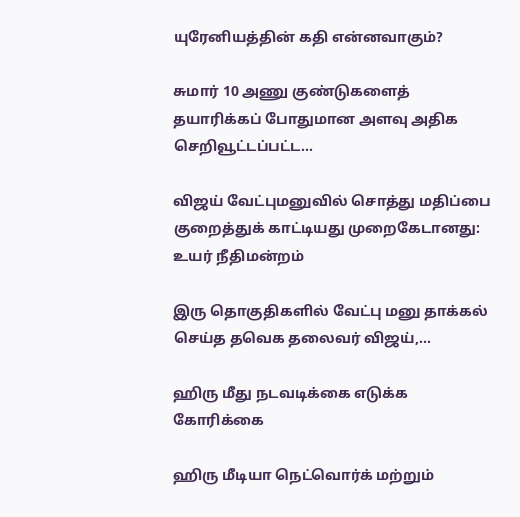யுரேனியத்தின் கதி என்னவாகும்?

சுமார் 10 அணு குண்டுகளைத் தயாரிக்கப் போதுமான அளவு அதிக செறிவூட்டப்பட்ட...

விஜய் வேட்புமனுவில் சொத்து மதிப்பை குறைத்துக் காட்டியது முறைகேடானது: உயர் நீதிமன்றம்

இரு தொகுதிகளில் வேட்பு மனு தாக்கல் செய்த தவெக தலைவர் விஜய்,...

ஹிரு மீது நடவடிக்கை எடுக்க கோரிக்கை

ஹிரு மீடியா நெட்வொர்க் மற்றும்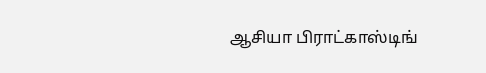ஆசியா பிராட்காஸ்டிங்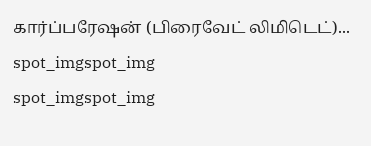கார்ப்பரேஷன் (பிரைவேட் லிமிடெட்)...
spot_imgspot_img
spot_imgspot_img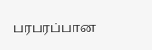பரபரப்பான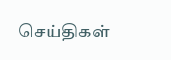செய்திகள்